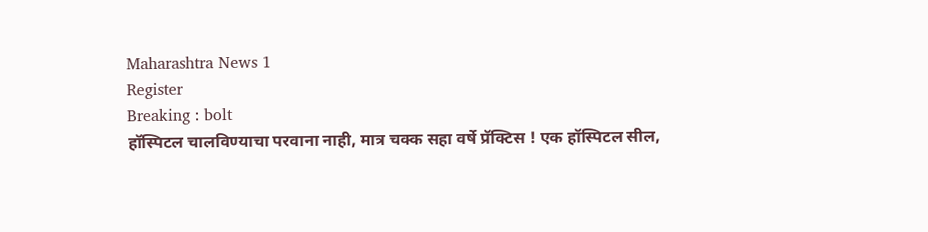Maharashtra News 1
Register
Breaking : bolt
हॉस्पिटल चालविण्याचा परवाना नाही, मात्र चक्क सहा वर्षे प्रॅक्टिस ! एक हॉस्पिटल सील,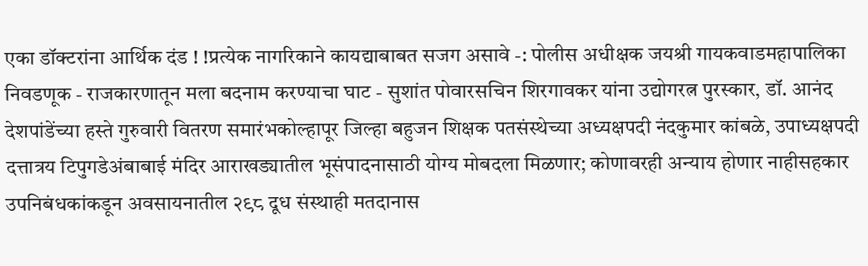एका डॉक्टरांना आर्थिक दंड ! !प्रत्येक नागरिकाने कायद्याबाबत सजग असावे -: पोलीस अधीक्षक जयश्री गायकवाडमहापालिका निवडणूक - राजकारणातून मला बदनाम करण्याचा घाट - सुशांत पोवारसचिन शिरगावकर यांना उद्योगरत्न पुरस्कार, डॉ. आनंद देशपांडेंच्या हस्ते गुरुवारी वितरण समारंभकोल्हापूर जिल्हा बहुजन शिक्षक पतसंस्थेच्या अध्यक्षपदी नंदकुमार कांबळे, उपाध्यक्षपदी दत्तात्रय टिपुगडेअंबाबाई मंदिर आराखड्यातील भूसंपादनासाठी योग्य मोबदला मिळणार; कोणावरही अन्याय होणार नाहीसहकार उपनिबंधकांकडून अवसायनातील २९८ दूध संस्थाही मतदानास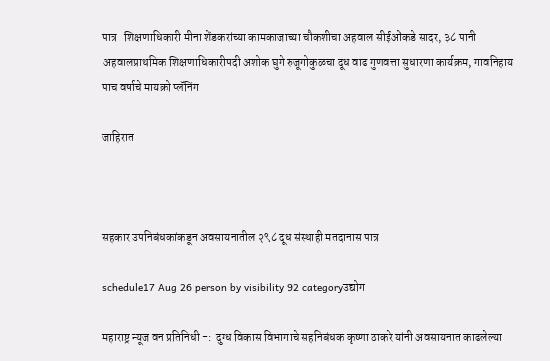पात्र   शिक्षणाधिकारी मीना शेंडकरांच्या कामकाजाच्या चौकशीचा अहवाल सीईओंकडे सादर, ३८ पानी अहवालप्राथमिक शिक्षणाधिकारीपदी अशोक घुगे रुजूगोकुळचा दूध वाढ गुणवत्ता सुधारणा कार्यक्रम, गावनिहाय पाच वर्षाचे मायक्रो प्लॅनिंग

जाहिरात



सहकार उपनिबंधकांकडून अवसायनातील २९८ दूध संस्थाही मतदानास पात्र

schedule17 Aug 26 person by visibility 92 categoryउद्योग

महाराष्ट्र न्यूज वन प्रतिनिधी -:  दुग्ध विकास विभागाचे सहनिबंधक कृष्णा ठाकरे यांनी अवसायनात काढलेल्या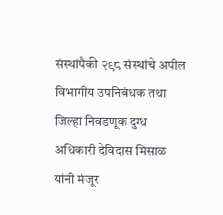संस्थांपैकी २९८ संस्थांचे अपील विभागीय उपनिबंधक तथा जिल्हा निवडणूक दुग्ध अधिकारी देविदास मिसाळ यांनी मंजूर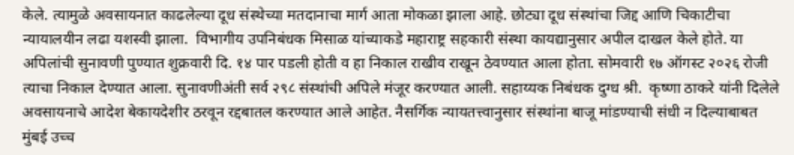केले. त्यामुळे अवसायनात काढलेल्या दूध संस्थेच्या मतदानाचा मार्ग आता मोकळा झाला आहे. छोट्या दूध संस्थांचा जिद्द आणि चिकाटीचा न्यायालयीन लढा यशस्वी झाला.  विभागीय उपनिबंधक मिसाळ यांच्याकडे महाराष्ट्र सहकारी संस्था कायद्यानुसार अपील दाखल केले होते. या अपिलांची सुनावणी पुण्यात शुक्रवारी दि. १४ पार पडली होती व हा निकाल राखीव राखून ठेवण्यात आला होता. सोमवारी १७ ऑगस्ट २०२६ रोजी त्याचा निकाल देण्यात आला. सुनावणीअंती सर्व २९८ संस्थांची अपिले मंजूर करण्यात आली. सहाय्यक निबंधक दुग्ध श्री.  कृष्णा ठाकरे यांनी दिलेले अवसायनाचे आदेश बेकायदेशीर ठरवून रद्दबातल करण्यात आले आहेत. नैसर्गिक न्यायतत्त्वानुसार संस्थांना बाजू मांडण्याची संधी न दिल्याबाबत मुंबई उच्च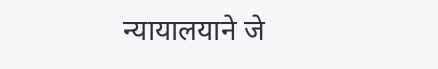न्यायालयाने जे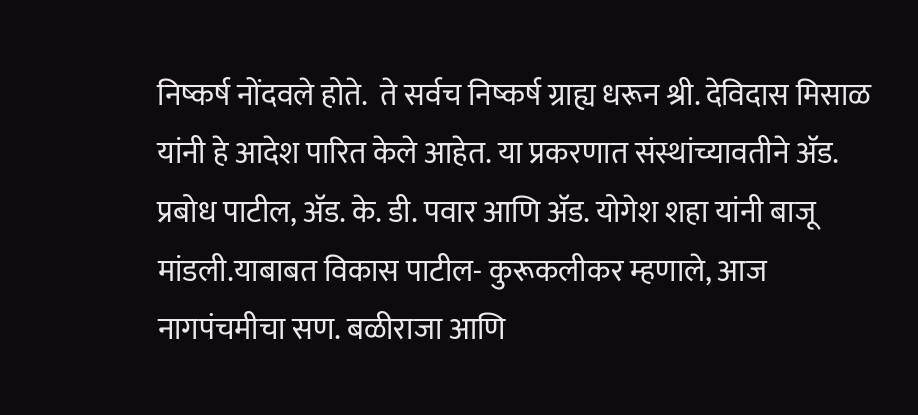निष्कर्ष नोंदवले होते.  ते सर्वच निष्कर्ष ग्राह्य धरून श्री. देविदास मिसाळ यांनी हे आदेश पारित केले आहेत. या प्रकरणात संस्थांच्यावतीने अ‍ॅड. प्रबोध पाटील, अ‍ॅड. के. डी. पवार आणि अ‍ॅड. योगेश शहा यांनी बाजू मांडली.याबाबत विकास पाटील- कुरूकलीकर म्हणाले, आज नागपंचमीचा सण. बळीराजा आणि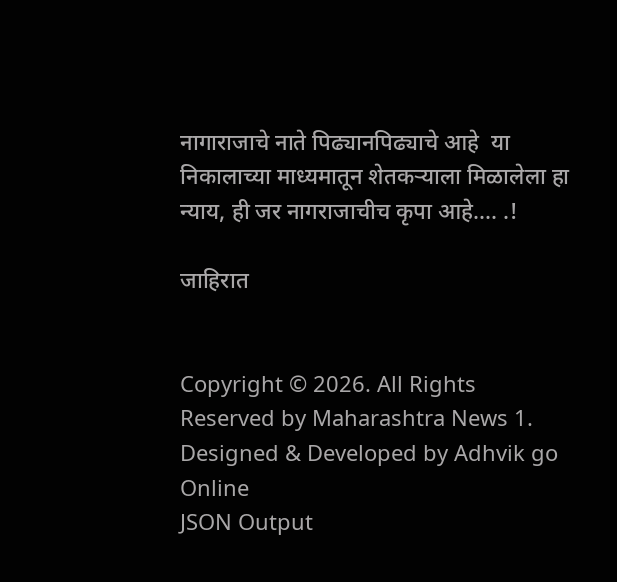नागाराजाचे नाते पिढ्यानपिढ्याचे आहे  या निकालाच्या माध्यमातून शेतकऱ्याला मिळालेला हा न्याय, ही जर नागराजाचीच कृपा आहे.... .!

जाहिरात


Copyright © 2026. All Rights Reserved by Maharashtra News 1.
Designed & Developed by Adhvik go Online
JSON Output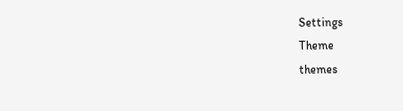Settings
Theme
themes